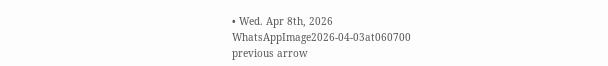• Wed. Apr 8th, 2026
WhatsAppImage2026-04-03at060700
previous arrow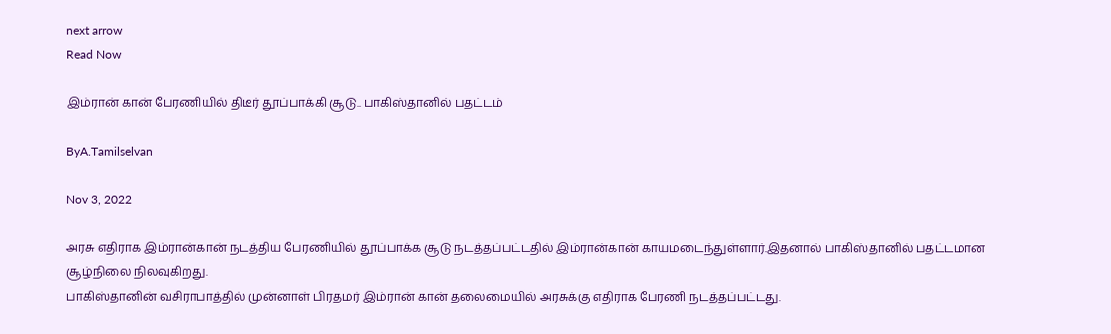next arrow
Read Now

இம்ரான் கான் பேரணியில் திடீர் தூப்பாக்கி சூடு.. பாகிஸ்தானில் பதட்டம்

ByA.Tamilselvan

Nov 3, 2022

அரசு எதிராக இம்ரான்கான் நடத்திய பேரணியில் தூப்பாக்க சூடு நடத்தப்பட்டதில் இம்ரான்கான் காயமடைந்துள்ளார்.இதனால் பாகிஸ்தானில் பதட்டமான சூழ்நிலை நிலவுகிறது.
பாகிஸ்தானின் வசிராபாத்தில் முன்னாள் பிரதமர் இம்ரான் கான் தலைமையில் அரசுக்கு எதிராக பேரணி நடத்தப்பட்டது.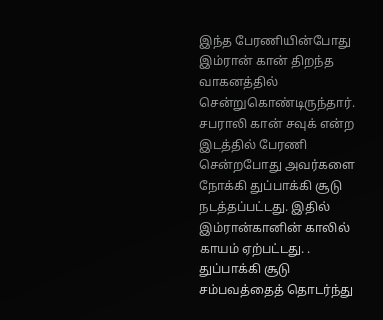இந்த பேரணியின்போது இம்ரான் கான் திறந்த வாகனத்தில் சென்றுகொண்டிருந்தார். சபராலி கான் சவுக் என்ற இடத்தில் பேரணி சென்றபோது அவர்களை நோக்கி துப்பாக்கி சூடு நடத்தப்பட்டது. இதில் இம்ரான்கானின் காலில் காயம் ஏற்பட்டது. . துப்பாக்கி சூடு சம்பவத்தைத் தொடர்ந்து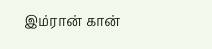இம்ரான் கான்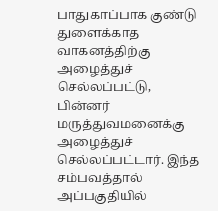பாதுகாப்பாக குண்டு துளைக்காத வாகனத்திற்கு அழைத்துச் செல்லப்பட்டு, பின்னர் மருத்துவமனைக்கு அழைத்துச் செல்லப்பட்டார். இந்த சம்பவத்தால் அப்பகுதியில்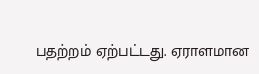பதற்றம் ஏற்பட்டது. ஏராளமான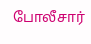போலீசார்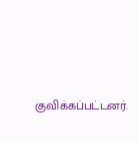குவிக்கப்பட்டனர்.